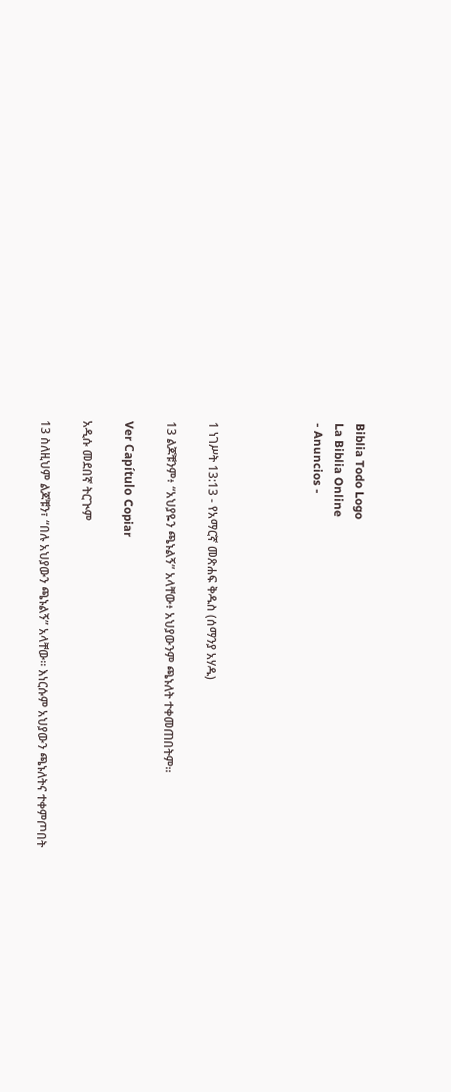Biblia Todo Logo
La Biblia Online
- Anuncios -




1 ነገሥት 13:13 - የአማርኛ መጽሐፍ ቅዱስ (ሰማንያ አሃዱ)

13 ልጆቹንም፥ “አህያዬን ጫኑልኝ” አላቸው፥ አህያውንም ጫኑለት ተቀመጠበትም።

Ver Capítulo Copiar

አዲሱ መደበኛ ትርጒም

13 ስለዚህም ልጆቹን፣ “በሉ አህያውን ጫኑልኝ” አላቸው። እነርሱም አህያውን ጫኑለትና ተቀምጦበት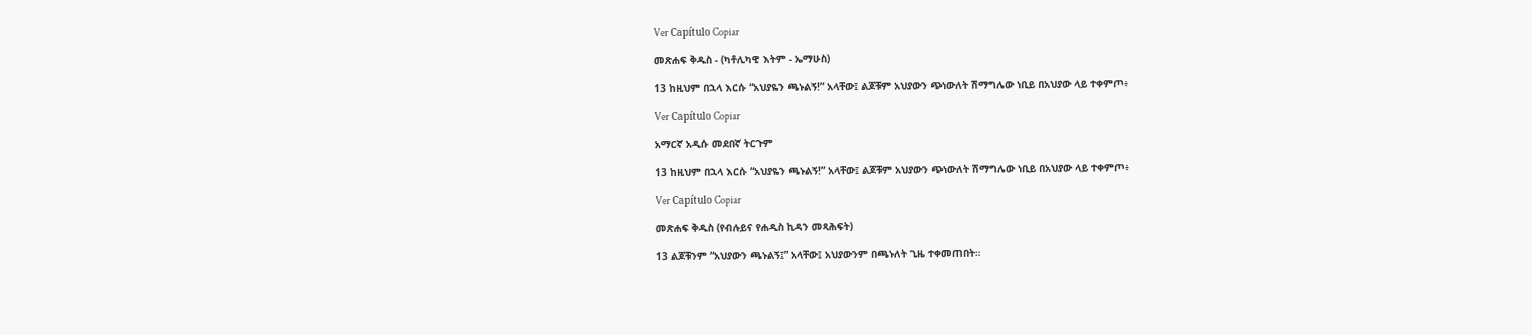Ver Capítulo Copiar

መጽሐፍ ቅዱስ - (ካቶሊካዊ እትም - ኤማሁስ)

13 ከዚህም በኋላ እርሱ “አህያዬን ጫኑልኝ!” አላቸው፤ ልጆቹም አህያውን ጭነውለት ሽማግሌው ነቢይ በአህያው ላይ ተቀምጦ፥

Ver Capítulo Copiar

አማርኛ አዲሱ መደበኛ ትርጉም

13 ከዚህም በኋላ እርሱ “አህያዬን ጫኑልኝ!” አላቸው፤ ልጆቹም አህያውን ጭነውለት ሽማግሌው ነቢይ በአህያው ላይ ተቀምጦ፥

Ver Capítulo Copiar

መጽሐፍ ቅዱስ (የብሉይና የሐዲስ ኪዳን መጻሕፍት)

13 ልጆቹንም “አህያውን ጫኑልኝ፤” አላቸው፤ አህያውንም በጫኑለት ጊዜ ተቀመጠበት።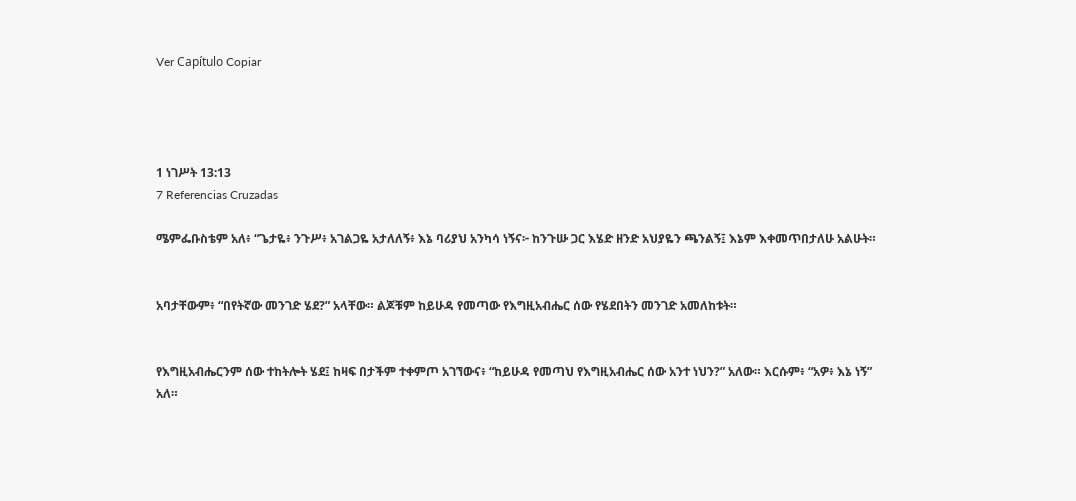Ver Capítulo Copiar




1 ነገሥት 13:13
7 Referencias Cruzadas

ሜምፌቡስቴም አለ፥ “ጌታዬ፥ ንጉሥ፥ አገልጋዬ አታለለኝ፥ እኔ ባሪያህ አንካሳ ነኝና፦ ከንጉሡ ጋር እሄድ ዘንድ አህያዬን ጫንልኝ፤ እኔም እቀመጥበታለሁ አልሁት።


አባታቸውም፥ “በየትኛው መንገድ ሄደ?” አላቸው። ልጆቹም ከይሁዳ የመጣው የእግዚአብሔር ሰው የሄደበትን መንገድ አመለከቱት።


የእግዚአብሔርንም ሰው ተከትሎት ሄደ፤ ከዛፍ በታችም ተቀምጦ አገኘውና፥ “ከይሁዳ የመጣህ የእግዚአብሔር ሰው አንተ ነህን?” አለው። እርሱም፥ “አዎ፥ እኔ ነኝ” አለ።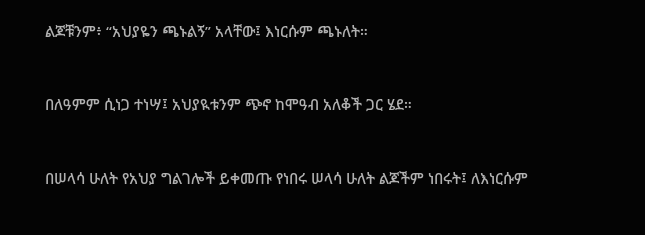ልጆቹንም፥ “አህያዬን ጫኑልኝ” አላቸው፤ እነርሱም ጫኑለት።


በለዓምም ሲነጋ ተነሣ፤ አህያዪቱንም ጭኖ ከሞዓብ አለቆች ጋር ሄደ።


በሠላሳ ሁለት የአህያ ግልገሎች ይቀመጡ የነበሩ ሠላሳ ሁለት ልጆችም ነበሩት፤ ለእነርሱም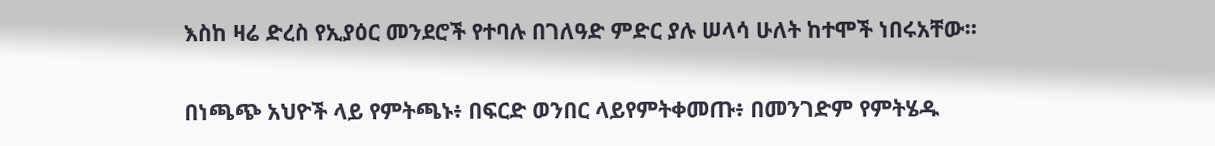እስከ ዛሬ ድረስ የኢያዕር መንደሮች የተባሉ በገለዓድ ምድር ያሉ ሠላሳ ሁለት ከተሞች ነበሩአቸው።


በነጫጭ አህዮች ላይ የምትጫኑ፥ በፍርድ ወንበር ላይየምትቀመጡ፥ በመንገድም የምትሄዱ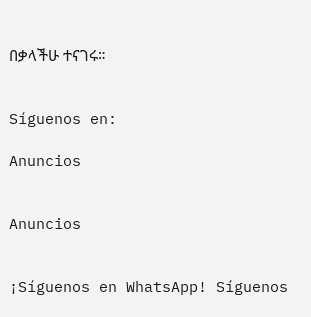በቃላችሁ ተናገሩ።


Síguenos en:

Anuncios


Anuncios


¡Síguenos en WhatsApp! Síguenos